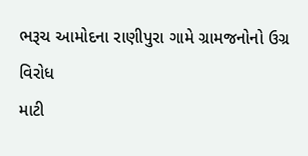ભરૂચ આમોદના રાણીપુરા ગામે ગ્રામજનોનો ઉગ્ર વિરોધ
માટી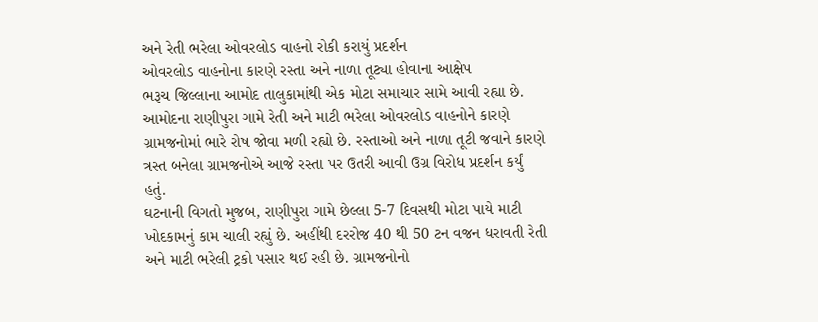અને રેતી ભરેલા ઓવરલોડ વાહનો રોકી કરાયું પ્રદર્શન
ઓવરલોડ વાહનોના કારણે રસ્તા અને નાળા તૂટ્યા હોવાના આક્ષેપ
ભરૂચ જિલ્લાના આમોદ તાલુકામાંથી એક મોટા સમાચાર સામે આવી રહ્યા છે. આમોદના રાણીપુરા ગામે રેતી અને માટી ભરેલા ઓવરલોડ વાહનોને કારણે ગ્રામજનોમાં ભારે રોષ જોવા મળી રહ્યો છે. રસ્તાઓ અને નાળા તૂટી જવાને કારણે ત્રસ્ત બનેલા ગ્રામજનોએ આજે રસ્તા પર ઉતરી આવી ઉગ્ર વિરોધ પ્રદર્શન કર્યું હતું.
ઘટનાની વિગતો મુજબ, રાણીપુરા ગામે છેલ્લા 5-7 દિવસથી મોટા પાયે માટી ખોદકામનું કામ ચાલી રહ્યું છે. અહીંથી દરરોજ 40 થી 50 ટન વજન ધરાવતી રેતી અને માટી ભરેલી ટ્રકો પસાર થઈ રહી છે. ગ્રામજનોનો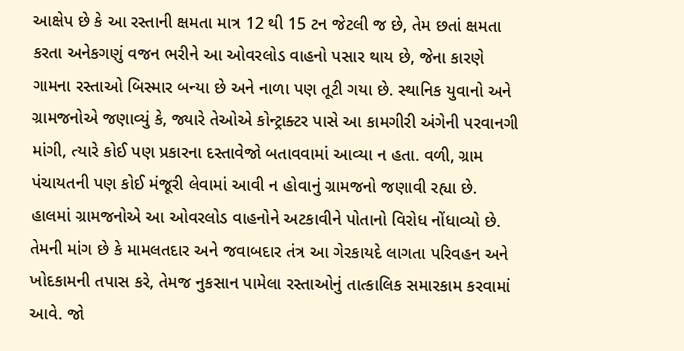આક્ષેપ છે કે આ રસ્તાની ક્ષમતા માત્ર 12 થી 15 ટન જેટલી જ છે, તેમ છતાં ક્ષમતા કરતા અનેકગણું વજન ભરીને આ ઓવરલોડ વાહનો પસાર થાય છે, જેના કારણે ગામના રસ્તાઓ બિસ્માર બન્યા છે અને નાળા પણ તૂટી ગયા છે. સ્થાનિક યુવાનો અને ગ્રામજનોએ જણાવ્યું કે, જ્યારે તેઓએ કોન્ટ્રાક્ટર પાસે આ કામગીરી અંગેની પરવાનગી માંગી, ત્યારે કોઈ પણ પ્રકારના દસ્તાવેજો બતાવવામાં આવ્યા ન હતા. વળી, ગ્રામ પંચાયતની પણ કોઈ મંજૂરી લેવામાં આવી ન હોવાનું ગ્રામજનો જણાવી રહ્યા છે.
હાલમાં ગ્રામજનોએ આ ઓવરલોડ વાહનોને અટકાવીને પોતાનો વિરોધ નોંધાવ્યો છે. તેમની માંગ છે કે મામલતદાર અને જવાબદાર તંત્ર આ ગેરકાયદે લાગતા પરિવહન અને ખોદકામની તપાસ કરે, તેમજ નુકસાન પામેલા રસ્તાઓનું તાત્કાલિક સમારકામ કરવામાં આવે. જો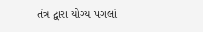તંત્ર દ્વારા યોગ્ય પગલાં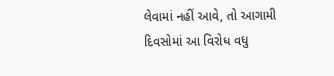લેવામાં નહીં આવે, તો આગામી દિવસોમાં આ વિરોધ વધુ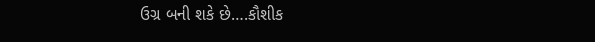ઉગ્ર બની શકે છે….કૌશીક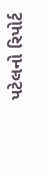પટેલનો રિપોર્ટ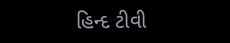હિન્દ ટીવી